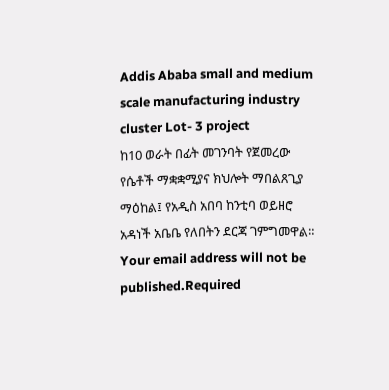Addis Ababa small and medium scale manufacturing industry cluster Lot- 3 project
ከ10 ወራት በፊት መገንባት የጀመረው የሴቶች ማቋቋሚያና ክህሎት ማበልጸጊያ ማዕከል፤ የአዲስ አበባ ከንቲባ ወይዘሮ አዳነች አቤቤ የለበትን ደርጃ ገምግመዋል።
Your email address will not be published.Required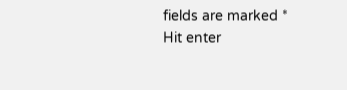fields are marked *
Hit enter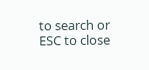to search or ESC to close